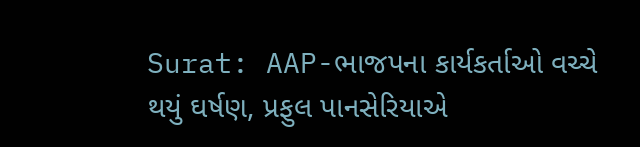Surat: AAP-ભાજપના કાર્યકર્તાઓ વચ્ચે થયું ઘર્ષણ, પ્રફુલ પાનસેરિયાએ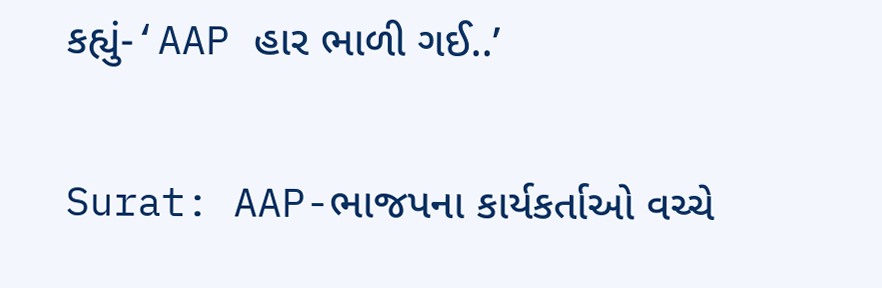કહ્યું-‘AAP હાર ભાળી ગઈ..’

Surat: AAP-ભાજપના કાર્યકર્તાઓ વચ્ચે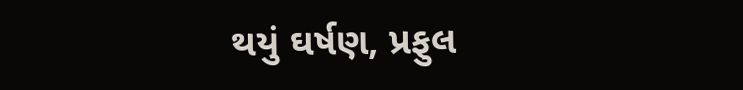થયું ઘર્ષણ, પ્રફુલ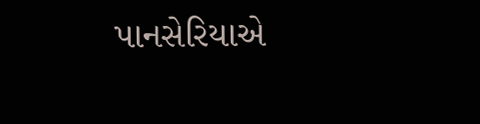પાનસેરિયાએ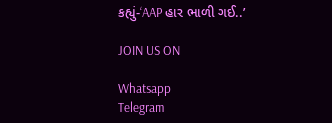કહ્યું-‘AAP હાર ભાળી ગઈ..’

JOIN US ON

Whatsapp
Telegram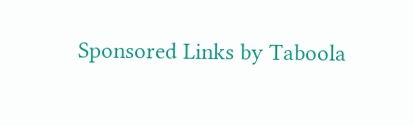Sponsored Links by Taboola